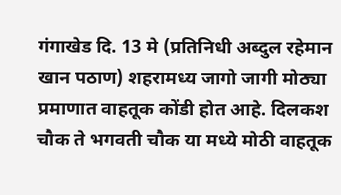गंगाखेड दि. 13 मे (प्रतिनिधी अब्दुल रहेमान खान पठाण) शहरामध्य जागो जागी मोठ्या प्रमाणात वाहतूक कोंडी होत आहे. दिलकश चौक ते भगवती चौक या मध्ये मोठी वाहतूक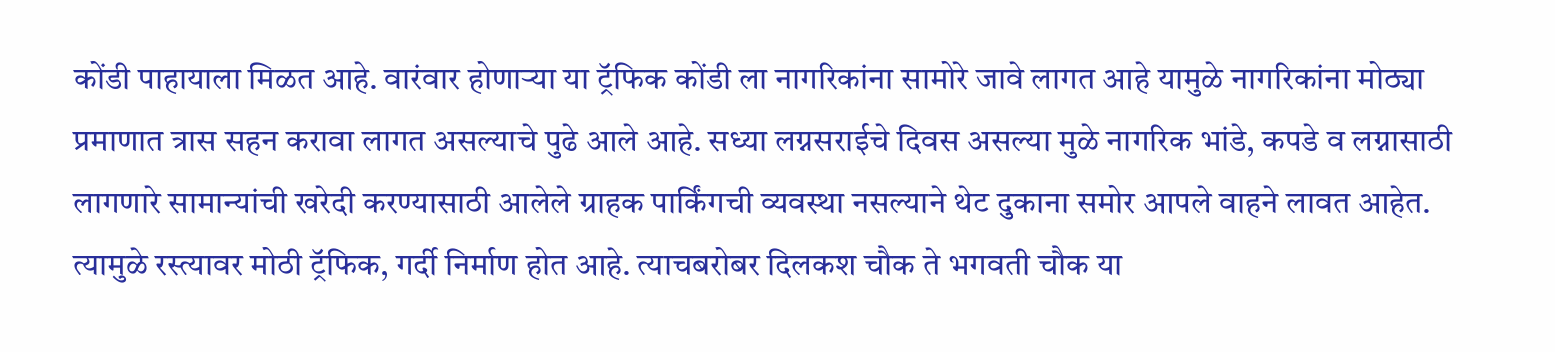कोंडी पाहायाला मिळत आहे. वारंवार होणाऱ्या या ट्रॅफिक कोंडी ला नागरिकांना सामोरे जावे लागत आहे यामुळे नागरिकांना मोठ्या प्रमाणात त्रास सहन करावा लागत असल्याचे पुढे आले आहे. सध्या लग्नसराईचे दिवस असल्या मुळे नागरिक भांडे, कपडे व लग्नासाठी लागणारे सामान्यांची खरेदी करण्यासाठी आलेले ग्राहक पार्किंगची व्यवस्था नसल्याने थेट दुकाना समोर आपले वाहने लावत आहेत. त्यामुळे रस्त्यावर मोठी ट्रॅफिक, गर्दी निर्माण होत आहे. त्याचबरोबर दिलकश चौक ते भगवती चौक या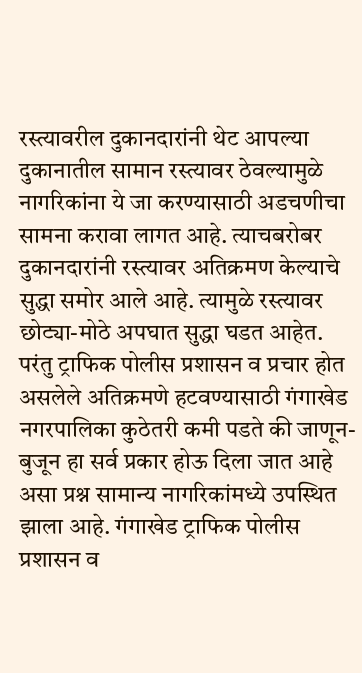रस्त्यावरील दुकानदारांनी थेट आपल्या दुकानातील सामान रस्त्यावर ठेवल्यामुळे नागरिकांना ये जा करण्यासाठी अडचणीचा सामना करावा लागत आहे. त्याचबरोबर दुकानदारांनी रस्त्यावर अतिक्रमण केल्याचे सुद्धा समोर आले आहे. त्यामुळे रस्त्यावर छोट्या-मोठे अपघात सुद्धा घडत आहेत. परंतु ट्राफिक पोलीस प्रशासन व प्रचार होत असलेले अतिक्रमणे हटवण्यासाठी गंगाखेड नगरपालिका कुठेतरी कमी पडते की जाणून-बुजून हा सर्व प्रकार होऊ दिला जात आहे असा प्रश्न सामान्य नागरिकांमध्ये उपस्थित झाला आहे. गंगाखेड ट्राफिक पोलीस प्रशासन व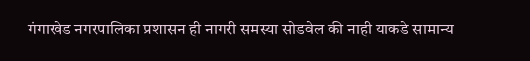गंगाखेड नगरपालिका प्रशासन ही नागरी समस्या सोडवेल की नाही याकडे सामान्य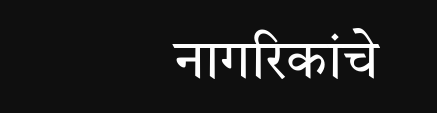नागरिकांचे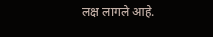लक्ष लागले आहे.